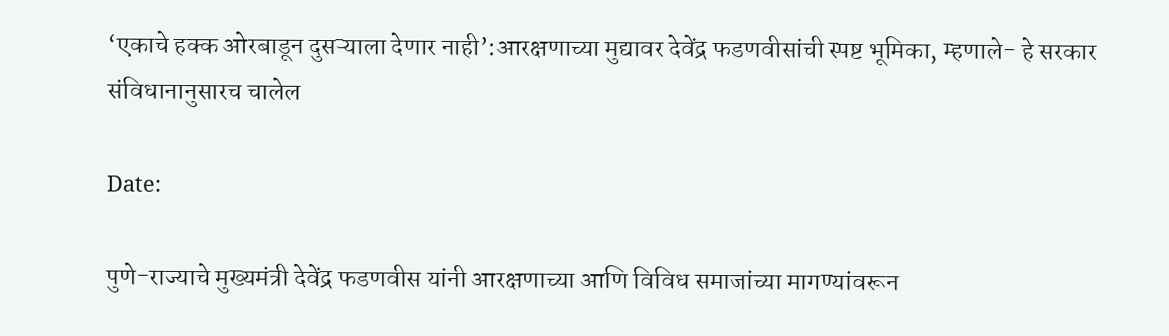‘एकाचे हक्क ओरबाडून दुसऱ्याला देणार नाही’:आरक्षणाच्या मुद्यावर देवेंद्र फडणवीसांची स्पष्ट भूमिका, म्हणाले- हे सरकार संविधानानुसारच चालेल

Date:

पुणे-राज्याचे मुख्यमंत्री देवेंद्र फडणवीस यांनी आरक्षणाच्या आणि विविध समाजांच्या मागण्यांवरून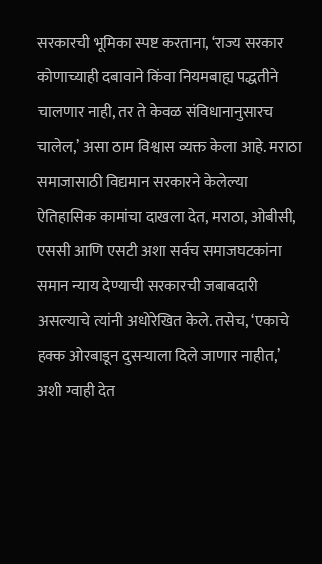सरकारची भूमिका स्पष्ट करताना, ‘राज्य सरकार कोणाच्याही दबावाने किंवा नियमबाह्य पद्धतीने चालणार नाही, तर ते केवळ संविधानानुसारच चालेल,’ असा ठाम विश्वास व्यक्त केला आहे. मराठा समाजासाठी विद्यमान सरकारने केलेल्या ऐतिहासिक कामांचा दाखला देत, मराठा, ओबीसी, एससी आणि एसटी अशा सर्वच समाजघटकांना समान न्याय देण्याची सरकारची जबाबदारी असल्याचे त्यांनी अधोरेखित केले. तसेच, ‘एकाचे हक्क ओरबाडून दुसऱ्याला दिले जाणार नाहीत,’ अशी ग्वाही देत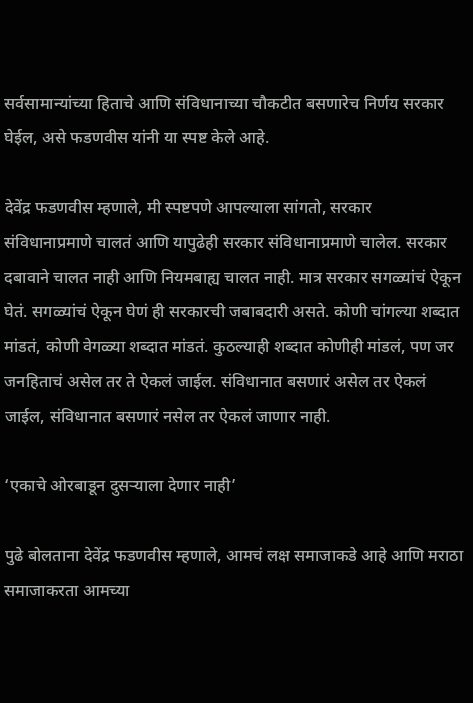सर्वसामान्यांच्या हिताचे आणि संविधानाच्या चौकटीत बसणारेच निर्णय सरकार घेईल, असे फडणवीस यांनी या स्पष्ट केले आहे.

देवेंद्र फडणवीस म्हणाले, मी स्पष्टपणे आपल्याला सांगतो, सरकार संविधानाप्रमाणे चालतं आणि यापुढेही सरकार संविधानाप्रमाणे चालेल. सरकार दबावाने चालत नाही आणि नियमबाह्य चालत नाही. मात्र सरकार सगळ्यांचं ऐकून घेतं. सगळ्यांचं ऐकून घेणं ही सरकारची जबाबदारी असते. कोणी चांगल्या शब्दात मांडतं, कोणी वेगळ्या शब्दात मांडतं. कुठल्याही शब्दात कोणीही मांडलं, पण जर जनहिताचं असेल तर ते ऐकलं जाईल. संविधानात बसणारं असेल तर ऐकलं जाईल, संविधानात बसणारं नसेल तर ऐकलं जाणार नाही.

‘एकाचे ओरबाडून दुसऱ्याला देणार नाही’

पुढे बोलताना देवेंद्र फडणवीस म्हणाले, आमचं लक्ष समाजाकडे आहे आणि मराठा समाजाकरता आमच्या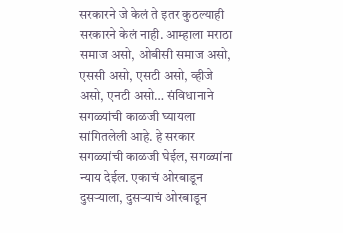सरकारने जे केलं ते इतर कुठल्याही सरकारने केलं नाही. आम्हाला मराठा समाज असो, ओबीसी समाज असो, एससी असो, एसटी असो, व्हीजे असो, एनटी असो… संविधानाने सगळ्यांची काळजी घ्यायला सांगितलेली आहे. हे सरकार सगळ्यांची काळजी घेईल, सगळ्यांना न्याय देईल. एकाचं ओरबाडून दुसऱ्याला, दुसऱ्याचं ओरबाडून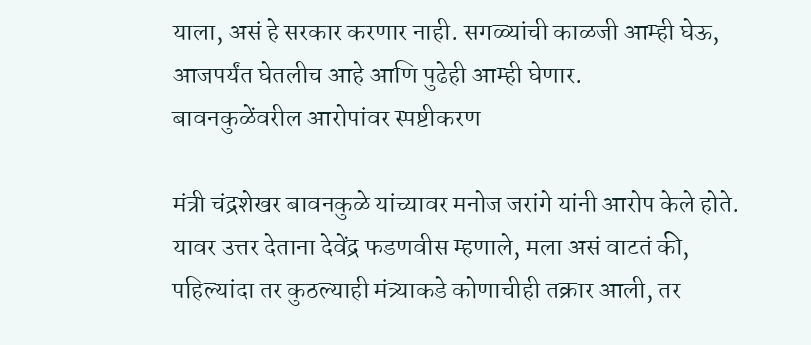याला, असं हे सरकार करणार नाही. सगळ्यांची काळजी आम्ही घेऊ, आजपर्यंत घेतलीच आहे आणि पुढेही आम्ही घेणार.
बावनकुळेंवरील आरोपांवर स्पष्टीकरण

मंत्री चंद्रशेखर बावनकुळे यांच्यावर मनोज जरांगे यांनी आरोप केले होते. यावर उत्तर देताना देवेंद्र फडणवीस म्हणाले, मला असं वाटतं की, पहिल्यांदा तर कुठल्याही मंत्र्याकडे कोणाचीही तक्रार आली, तर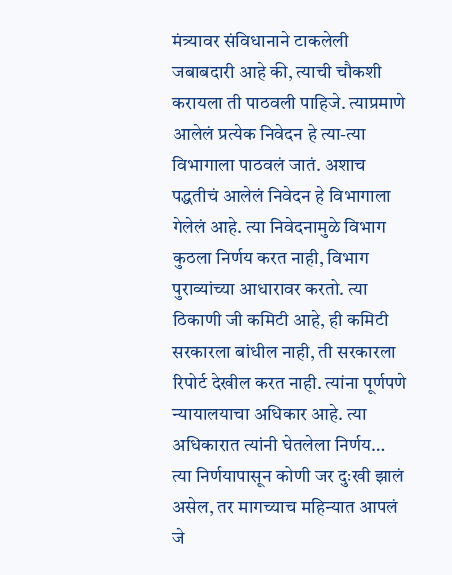मंत्र्यावर संविधानाने टाकलेली जबाबदारी आहे की, त्याची चौकशी करायला ती पाठवली पाहिजे. त्याप्रमाणे आलेलं प्रत्येक निवेदन हे त्या-त्या विभागाला पाठवलं जातं. अशाच पद्धतीचं आलेलं निवेदन हे विभागाला गेलेलं आहे. त्या निवेदनामुळे विभाग कुठला निर्णय करत नाही, विभाग पुराव्यांच्या आधारावर करतो. त्या ठिकाणी जी कमिटी आहे, ही कमिटी सरकारला बांधील नाही, ती सरकारला रिपोर्ट देखील करत नाही. त्यांना पूर्णपणे न्यायालयाचा अधिकार आहे. त्या अधिकारात त्यांनी घेतलेला निर्णय… त्या निर्णयापासून कोणी जर दुःखी झालं असेल, तर मागच्याच महिन्यात आपलं जे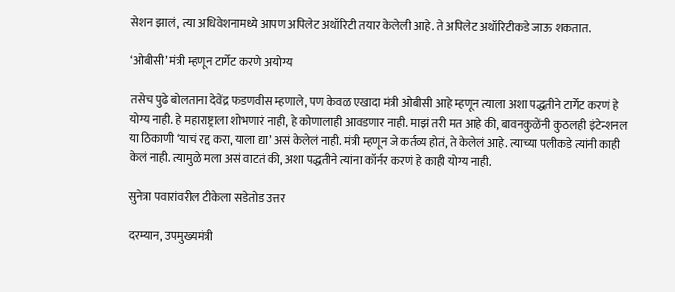सेशन झालं, त्या अधिवेशनामध्ये आपण अपिलेट अथॉरिटी तयार केलेली आहे. ते अपिलेट अथॉरिटीकडे जाऊ शकतात.

‘ओबीसी’ मंत्री म्हणून टार्गेट करणे अयोग्य

तसेच पुढे बोलताना देवेंद्र फडणवीस म्हणाले, पण केवळ एखादा मंत्री ओबीसी आहे म्हणून त्याला अशा पद्धतीने टार्गेट करणं हे योग्य नाही. हे महाराष्ट्राला शोभणारं नाही, हे कोणालाही आवडणार नाही. माझं तरी मत आहे की, बावनकुळेंनी कुठलही इंटेन्शनल या ठिकाणी ‘याचं रद्द करा, याला द्या’ असं केलेलं नाही. मंत्री म्हणून जे कर्तव्य होतं, ते केलेलं आहे. त्याच्या पलीकडे त्यांनी काही केलं नाही. त्यामुळे मला असं वाटतं की, अशा पद्धतीने त्यांना कॉर्नर करणं हे काही योग्य नाही.

सुनेत्रा पवारांवरील टीकेला सडेतोड उत्तर

दरम्यान, उपमुख्यमंत्री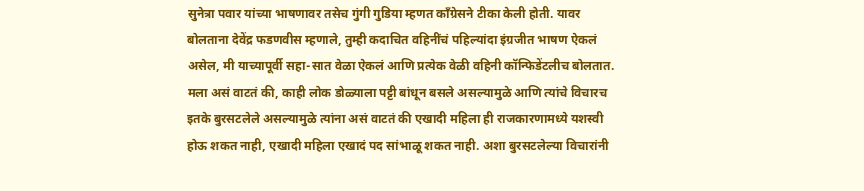सुनेत्रा पवार यांच्या भाषणावर तसेच गुंगी गुडिया म्हणत कॉंग्रेसने टीका केली होती. यावर बोलताना देवेंद्र फडणवीस म्हणाले, तुम्ही कदाचित वहिनींचं पहिल्यांदा इंग्रजीत भाषण ऐकलं असेल, मी याच्यापूर्वी सहा-सात वेळा ऐकलं आणि प्रत्येक वेळी वहिनी कॉन्फिडेंटलीच बोलतात. मला असं वाटतं की, काही लोक डोळ्याला पट्टी बांधून बसले असल्यामुळे आणि त्यांचे विचारच इतके बुरसटलेले असल्यामुळे त्यांना असं वाटतं की एखादी महिला ही राजकारणामध्ये यशस्वी होऊ शकत नाही, एखादी महिला एखादं पद सांभाळू शकत नाही. अशा बुरसटलेल्या विचारांनी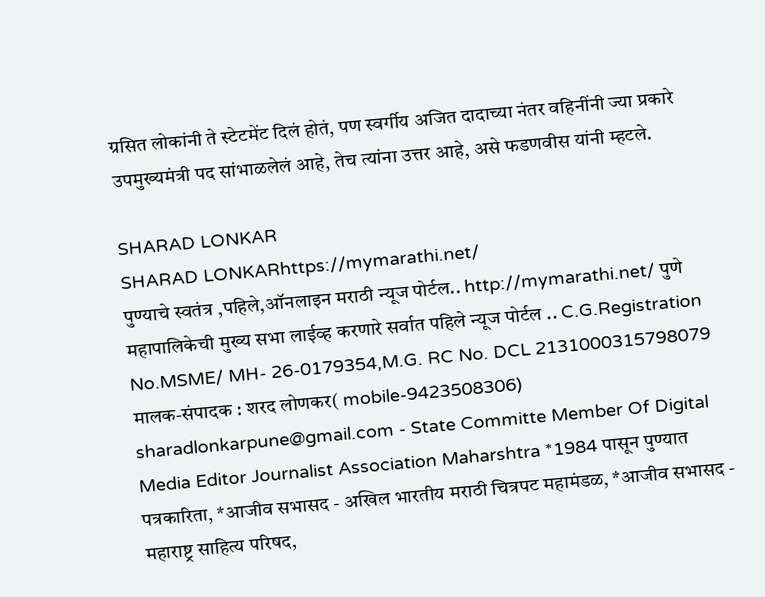ग्रसित लोकांनी ते स्टेटमेंट दिलं होतं, पण स्वर्गीय अजित दादाच्या नंतर वहिनींनी ज्या प्रकारे उपमुख्यमंत्री पद सांभाळलेलं आहे, तेच त्यांना उत्तर आहे, असे फडणवीस यांनी म्हटले.

SHARAD LONKAR
SHARAD LONKARhttps://mymarathi.net/
पुण्याचे स्वतंत्र ,पहिले,ऑनलाइन मराठी न्यूज पोर्टल.. http://mymarathi.net/ पुणे महापालिकेची मुख्य सभा लाईव्ह करणारे सर्वात पहिले न्यूज पोर्टल .. C.G.Registration No.MSME/ MH- 26-0179354,M.G. RC No. DCL 2131000315798079 मालक-संपादक : शरद लोणकर( mobile-9423508306) sharadlonkarpune@gmail.com - State Committe Member Of Digital Media Editor Journalist Association Maharshtra *1984 पासून पुण्यात पत्रकारिता, *आजीव सभासद - अखिल भारतीय मराठी चित्रपट महामंडळ, *आजीव सभासद - महाराष्ट्र साहित्य परिषद,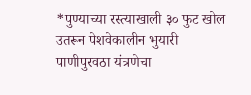*पुण्याच्या रस्त्याखाली ३० फुट खोल उतरून पेशवेकालीन भुयारी पाणीपुरवठा यंत्रणेचा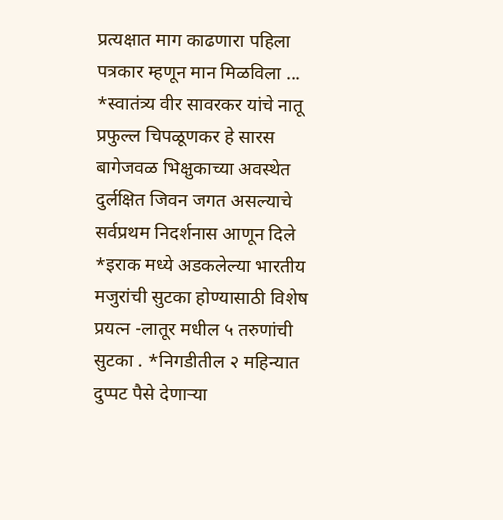प्रत्यक्षात माग काढणारा पहिला पत्रकार म्हणून मान मिळविला ... *स्वातंत्र्य वीर सावरकर यांचे नातू प्रफुल्ल चिपळूणकर हे सारस बागेजवळ भिक्षुकाच्या अवस्थेत दुर्लक्षित जिवन जगत असल्याचे सर्वप्रथम निदर्शनास आणून दिले *इराक मध्ये अडकलेल्या भारतीय मजुरांची सुटका होण्यासाठी विशेष प्रयत्न -लातूर मधील ५ तरुणांची सुटका . *निगडीतील २ महिन्यात दुप्पट पैसे देणाऱ्या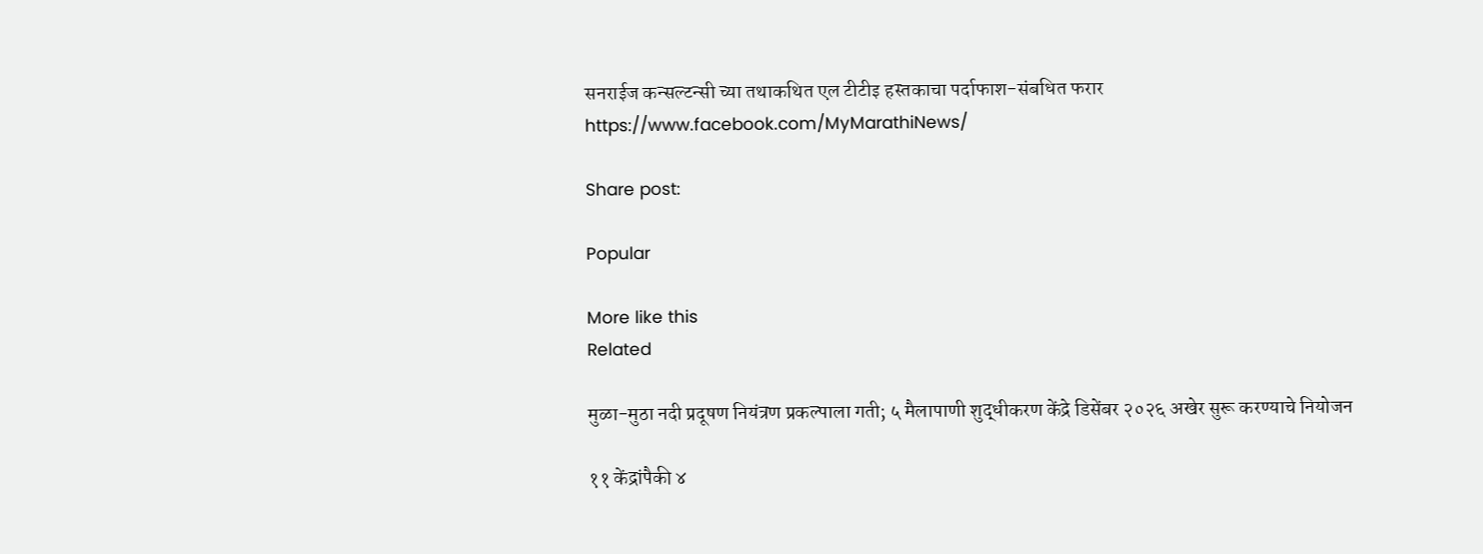सनराईज कन्सल्टन्सी च्या तथाकथित एल टीटीइ हस्तकाचा पर्दाफाश-संबधित फरार https://www.facebook.com/MyMarathiNews/

Share post:

Popular

More like this
Related

मुळा-मुठा नदी प्रदूषण नियंत्रण प्रकल्पाला गती; ५ मैलापाणी शुद्धीकरण केंद्रे डिसेंबर २०२६ अखेर सुरू करण्याचे नियोजन

११ केंद्रांपैकी ४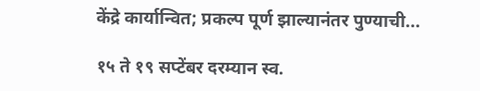केंद्रे कार्यान्वित; प्रकल्प पूर्ण झाल्यानंतर पुण्याची...

१५ ते १९ सप्टेंबर दरम्यान स्व.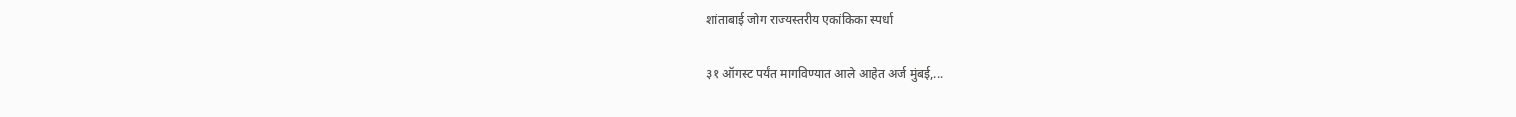शांताबाई जोग राज्यस्तरीय एकांकिका स्पर्धा

३१ ऑगस्ट पर्यंत मागविण्यात आले आहेत अर्ज मुंबई,...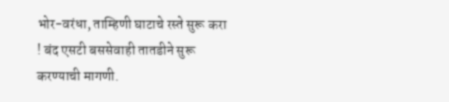भोर-वरंधा, ताम्हिणी घाटाचे रस्ते सुरू करा ! बंद एसटी बससेवाही तातडीने सुरू करण्याची मागणी.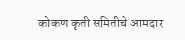कोकण कृती समितीचे आमदार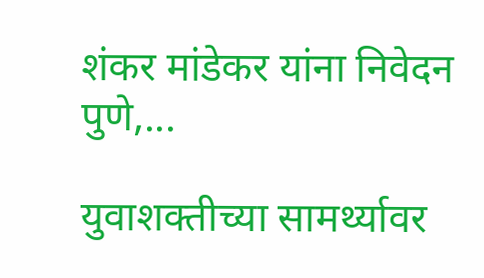शंकर मांडेकर यांना निवेदन पुणे,...

युवाशक्तीच्या सामर्थ्यावर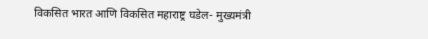विकसित भारत आणि विकसित महाराष्ट्र घडेल- मुख्यमंत्री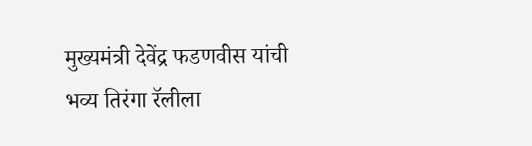मुख्यमंत्री देवेंद्र फडणवीस यांची भव्य तिरंगा रॅलीला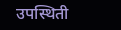उपस्थिती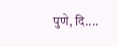पुणे, दि....